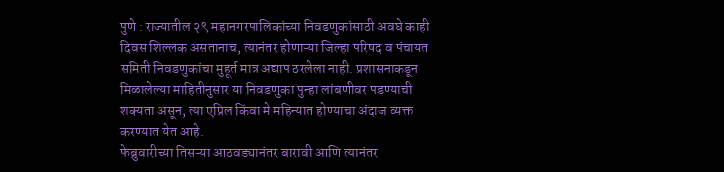पुणे : राज्यातील २९ महानगरपालिकांच्या निवडणुकांसाठी अवघे काही दिवस शिल्लक असतानाच, त्यानंतर होणाऱ्या जिल्हा परिषद व पंचायत समिती निवडणुकांचा मुहूर्त मात्र अद्याप ठरलेला नाही. प्रशासनाकडून मिळालेल्या माहितीनुसार या निवडणुका पुन्हा लांबणीवर पडण्याची शक्यता असून, त्या एप्रिल किंवा मे महिन्यात होण्याचा अंदाज व्यक्त करण्यात येत आहे.
फेब्रुवारीच्या तिसऱ्या आठवड्यानंतर बारावी आणि त्यानंतर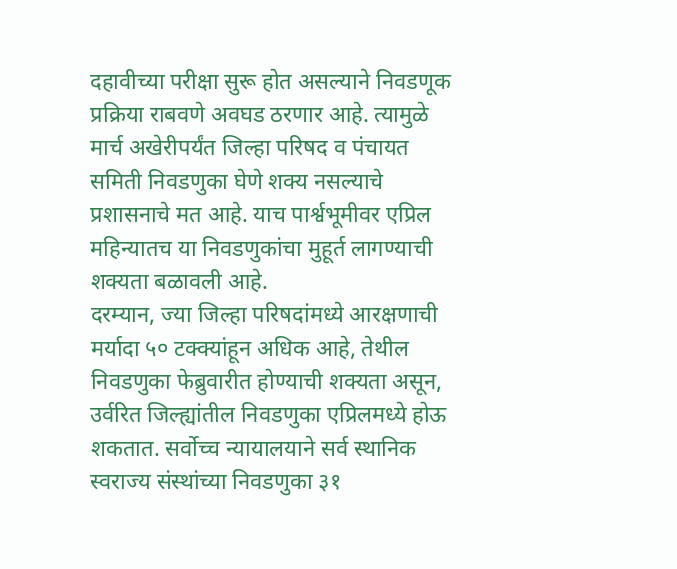दहावीच्या परीक्षा सुरू होत असल्याने निवडणूक प्रक्रिया राबवणे अवघड ठरणार आहे. त्यामुळे मार्च अखेरीपर्यंत जिल्हा परिषद व पंचायत समिती निवडणुका घेणे शक्य नसल्याचे प्रशासनाचे मत आहे. याच पार्श्वभूमीवर एप्रिल महिन्यातच या निवडणुकांचा मुहूर्त लागण्याची शक्यता बळावली आहे.
दरम्यान, ज्या जिल्हा परिषदांमध्ये आरक्षणाची मर्यादा ५० टक्क्यांहून अधिक आहे, तेथील निवडणुका फेब्रुवारीत होण्याची शक्यता असून, उर्वरित जिल्ह्यांतील निवडणुका एप्रिलमध्ये होऊ शकतात. सर्वोच्च न्यायालयाने सर्व स्थानिक स्वराज्य संस्थांच्या निवडणुका ३१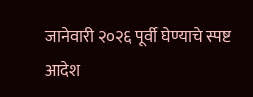जानेवारी २०२६ पूर्वी घेण्याचे स्पष्ट आदेश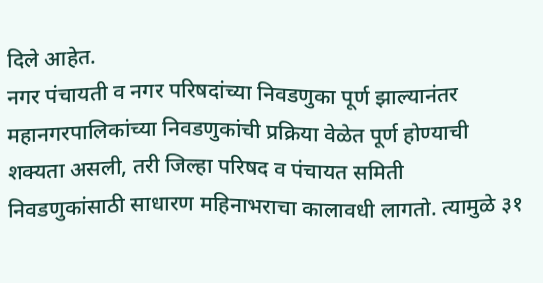दिले आहेत.
नगर पंचायती व नगर परिषदांच्या निवडणुका पूर्ण झाल्यानंतर महानगरपालिकांच्या निवडणुकांची प्रक्रिया वेळेत पूर्ण होण्याची शक्यता असली, तरी जिल्हा परिषद व पंचायत समिती निवडणुकांसाठी साधारण महिनाभराचा कालावधी लागतो. त्यामुळे ३१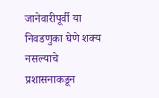जानेवारीपूर्वी या निवडणुका घेणे शक्य नसल्याचे प्रशासनाकडून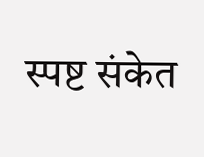स्पष्ट संकेत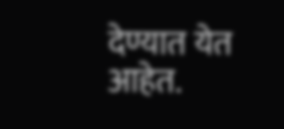देण्यात येत आहेत.